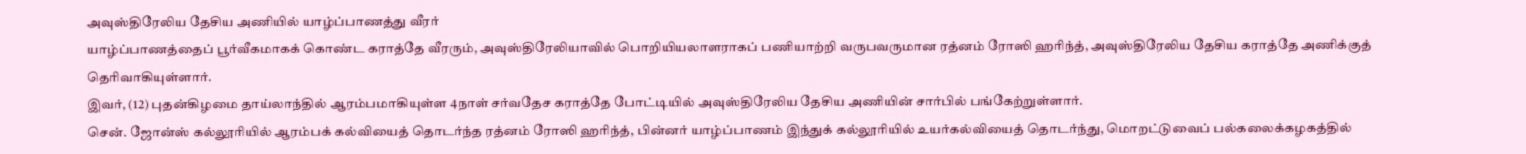அவுஸ்திரேலிய தேசிய அணியில் யாழ்ப்பாணத்து வீரர்
யாழ்ப்பாணத்தைப் பூர்வீகமாகக் கொண்ட கராத்தே வீரரும், அவுஸ்திரேலியாவில் பொறியியலாளராகப் பணியாற்றி வருபவருமான ரத்னம் ரோஸி ஹரிந்த், அவுஸ்திரேலிய தேசிய கராத்தே அணிக்குத் தெரிவாகியுள்ளார்.
இவர், (12) புதன்கிழமை தாய்லாந்தில் ஆரம்பமாகியுள்ள 4நாள் சர்வதேச கராத்தே போட்டியில் அவுஸ்திரேலிய தேசிய அணியின் சார்பில் பங்கேற்றுள்ளார்.
சென். ஜோன்ஸ் கல்லூரியில் ஆரம்பக் கல்வியைத் தொடர்ந்த ரத்னம் ரோஸி ஹரிந்த், பின்னர் யாழ்ப்பாணம் இந்துக் கல்லூரியில் உயர்கல்வியைத் தொடர்ந்து, மொறட்டுவைப் பல்கலைக்கழகத்தில்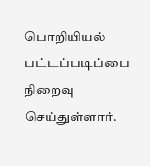பொறியியல் பட்டப்படிப்பை நிறைவு செய்துள்ளார்.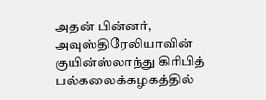அதன் பின்னர், அவுஸ்திரேலியாவின் குயின்ஸ்லாந்து கிரிபித் பல்கலைக்கழகத்தில்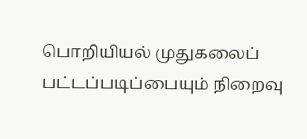பொறியியல் முதுகலைப் பட்டப்படிப்பையும் நிறைவு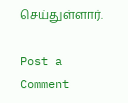செய்துள்ளார்.

Post a Comment